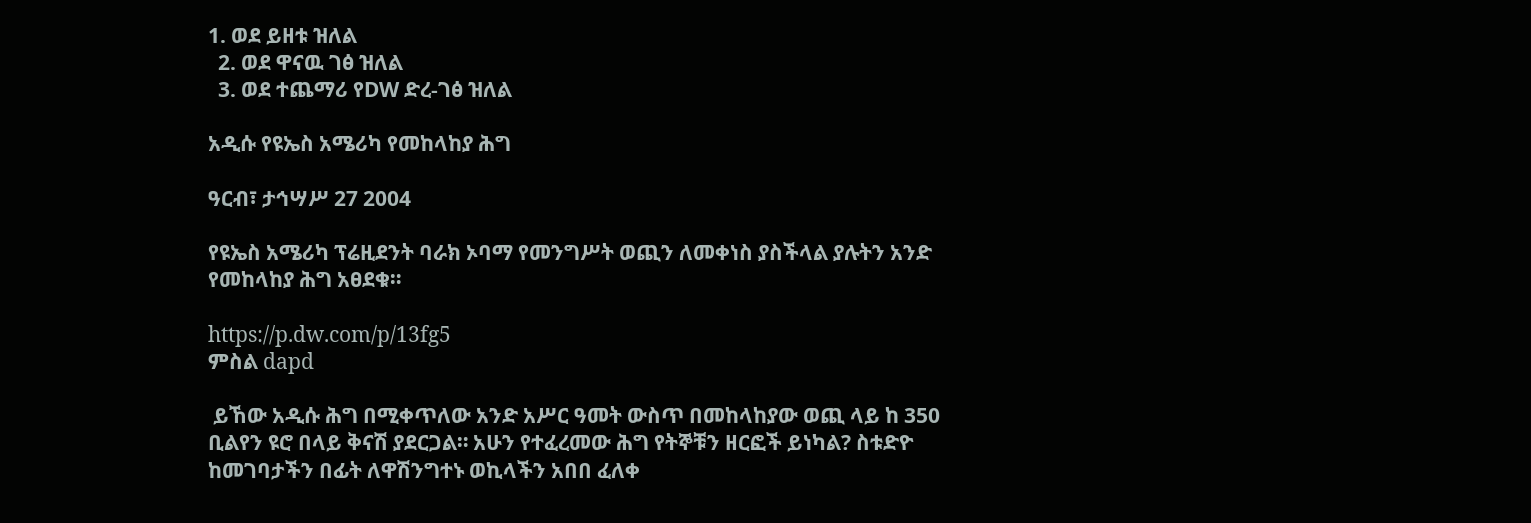1. ወደ ይዘቱ ዝለል
  2. ወደ ዋናዉ ገፅ ዝለል
  3. ወደ ተጨማሪ የDW ድረ-ገፅ ዝለል

አዲሱ የዩኤስ አሜሪካ የመከላከያ ሕግ

ዓርብ፣ ታኅሣሥ 27 2004

የዩኤስ አሜሪካ ፕሬዚደንት ባራክ ኦባማ የመንግሥት ወጪን ለመቀነስ ያስችላል ያሉትን አንድ የመከላከያ ሕግ አፀደቁ።

https://p.dw.com/p/13fg5
ምስል dapd

 ይኸው አዲሱ ሕግ በሚቀጥለው አንድ አሥር ዓመት ውስጥ በመከላከያው ወጪ ላይ ከ 350  ቢልየን ዩሮ በላይ ቅናሽ ያደርጋል። አሁን የተፈረመው ሕግ የትኞቹን ዘርፎች ይነካል? ስቱድዮ ከመገባታችን በፊት ለዋሽንግተኑ ወኪላችን አበበ ፈለቀ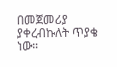በመጀመሪያ ያቀረብኩለት ጥያቄ ነው።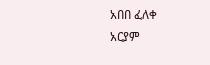አበበ ፈለቀ
አርያም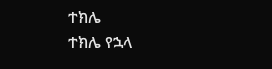ተክሌ
ተክሌ የኋላ